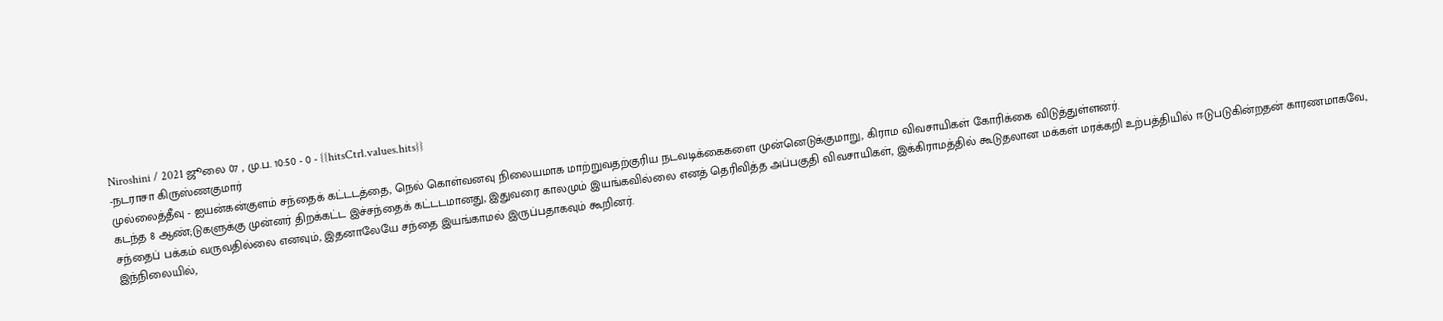Niroshini / 2021 ஜூலை 07 , மு.ப. 10:50 - 0 - {{hitsCtrl.values.hits}}
-நடராசா கிருஸ்ணகுமார்
முல்லைத்தீவு - ஐயன்கன்குளம் சந்தைக் கட்டடத்தை, நெல் கொள்வனவு நிலையமாக மாற்றுவதற்குரிய நடவடிக்கைகளை முன்னெடுக்குமாறு, கிராம விவசாயிகள் கோரிக்கை விடுத்துள்ளனர்.
கடந்த 8 ஆண்;டுகளுக்கு முன்னர் திறக்கட்ட இச்சந்தைக் கட்டடமானது, இதுவரை காலமும் இயங்கவில்லை எனத் தெரிவித்த அப்பகுதி விவசாயிகள், இக்கிராமத்தில் கூடுதலான மக்கள் மரக்கறி உற்பத்தியில் ஈடுபடுகின்றதன் காரணமாகவே, சந்தைப் பக்கம் வருவதில்லை எனவும், இதனாலேயே சந்தை இயங்காமல் இருப்பதாகவும் கூறினர்.
இந்நிலையில்,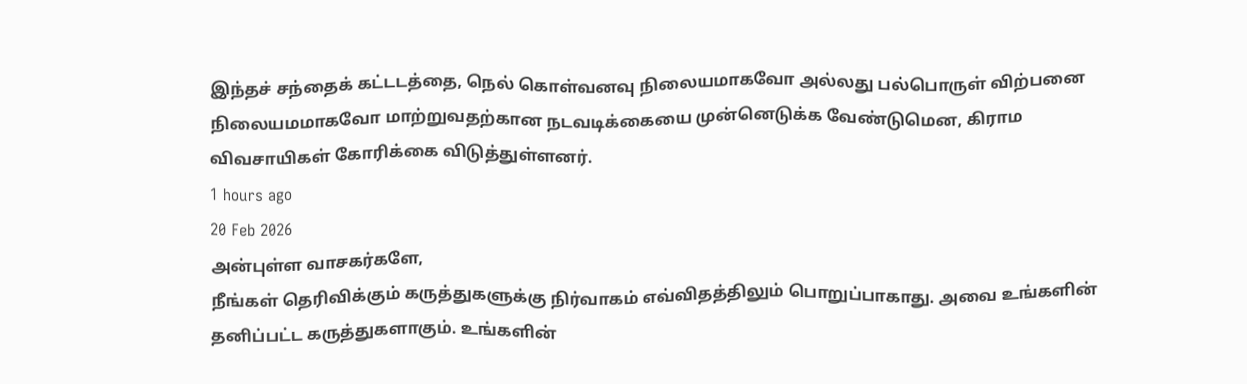இந்தச் சந்தைக் கட்டடத்தை, நெல் கொள்வனவு நிலையமாகவோ அல்லது பல்பொருள் விற்பனை நிலையமமாகவோ மாற்றுவதற்கான நடவடிக்கையை முன்னெடுக்க வேண்டுமென, கிராம விவசாயிகள் கோரிக்கை விடுத்துள்ளனர்.
1 hours ago
20 Feb 2026
அன்புள்ள வாசகர்களே,
நீங்கள் தெரிவிக்கும் கருத்துகளுக்கு நிர்வாகம் எவ்விதத்திலும் பொறுப்பாகாது. அவை உங்களின் தனிப்பட்ட கருத்துகளாகும். உங்களின்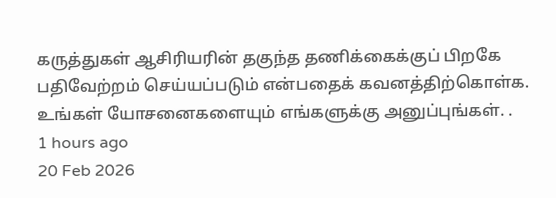கருத்துகள் ஆசிரியரின் தகுந்த தணிக்கைக்குப் பிறகே பதிவேற்றம் செய்யப்படும் என்பதைக் கவனத்திற்கொள்க. உங்கள் யோசனைகளையும் எங்களுக்கு அனுப்புங்கள். .
1 hours ago
20 Feb 2026